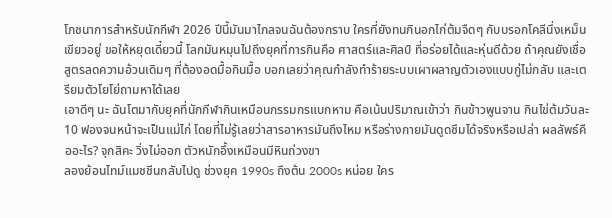โภชนาการสำหรับนักกีฬา 2026 ปีนี้มันมาไกลจนฉันต้องกราบ ใครที่ยังทนกินอกไก่ต้มจืดๆ กับบรอกโคลีนึ่งเหม็นเขียวอยู่ ขอให้หยุดเดี๋ยวนี้ โลกมันหมุนไปถึงยุคที่การกินคือ ศาสตร์และศิลป์ ที่อร่อยได้และหุ่นดีด้วย ถ้าคุณยังเชื่อสูตรลดความอ้วนเดิมๆ ที่ต้องอดมื้อกินมื้อ บอกเลยว่าคุณกำลังทำร้ายระบบเผาผลาญตัวเองแบบกู่ไม่กลับ และเตรียมตัวโยโย่ถามหาได้เลย
เอาดีๆ นะ ฉันโตมากับยุคที่นักกีฬากินเหมือนกรรมกรแบกหาม คือเน้นปริมาณเข้าว่า กินข้าวพูนจาน กินไข่ต้มวันละ 10 ฟองจนหน้าจะเป็นแม่ไก่ โดยที่ไม่รู้เลยว่าสารอาหารมันถึงไหม หรือร่างกายมันดูดซึมได้จริงหรือเปล่า ผลลัพธ์คืออะไร? จุกสิคะ วิ่งไม่ออก ตัวหนักอึ้งเหมือนมีหินถ่วงขา
ลองย้อนไทม์แมชชีนกลับไปดู ช่วงยุค 1990s ถึงต้น 2000s หน่อย ใคร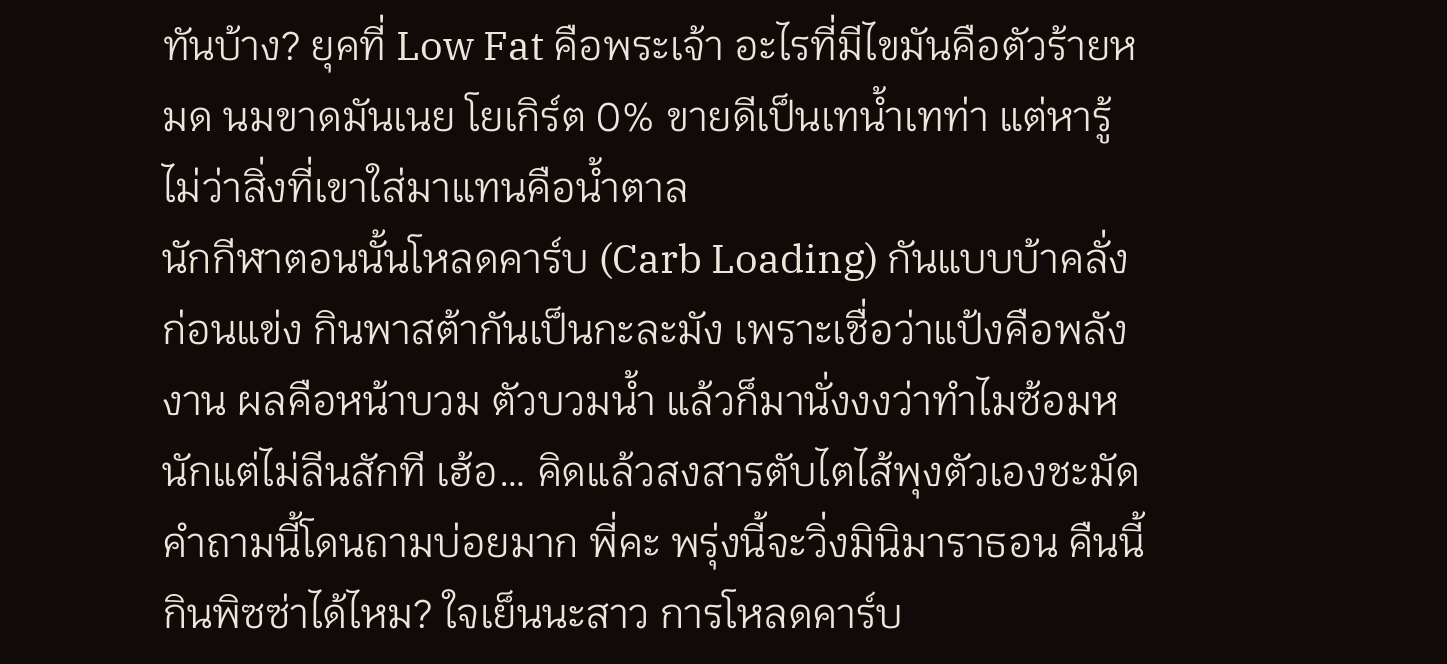ทันบ้าง? ยุคที่ Low Fat คือพระเจ้า อะไรที่มีไขมันคือตัวร้ายหมด นมขาดมันเนย โยเกิร์ต 0% ขายดีเป็นเทน้ำเทท่า แต่หารู้ไม่ว่าสิ่งที่เขาใส่มาแทนคือน้ำตาล
นักกีฬาตอนนั้นโหลดคาร์บ (Carb Loading) กันแบบบ้าคลั่งก่อนแข่ง กินพาสต้ากันเป็นกะละมัง เพราะเชื่อว่าแป้งคือพลังงาน ผลคือหน้าบวม ตัวบวมน้ำ แล้วก็มานั่งงงว่าทำไมซ้อมหนักแต่ไม่ลีนสักที เฮ้อ… คิดแล้วสงสารตับไตไส้พุงตัวเองชะมัด
คำถามนี้โดนถามบ่อยมาก พี่คะ พรุ่งนี้จะวิ่งมินิมาราธอน คืนนี้กินพิซซ่าได้ไหม? ใจเย็นนะสาว การโหลดคาร์บ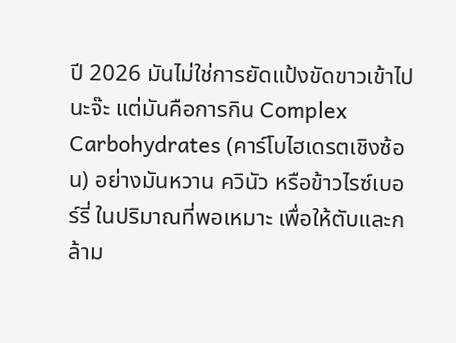ปี 2026 มันไม่ใช่การยัดแป้งขัดขาวเข้าไปนะจ๊ะ แต่มันคือการกิน Complex Carbohydrates (คาร์โบไฮเดรตเชิงซ้อน) อย่างมันหวาน ควินัว หรือข้าวไรซ์เบอร์รี่ ในปริมาณที่พอเหมาะ เพื่อให้ตับและกล้าม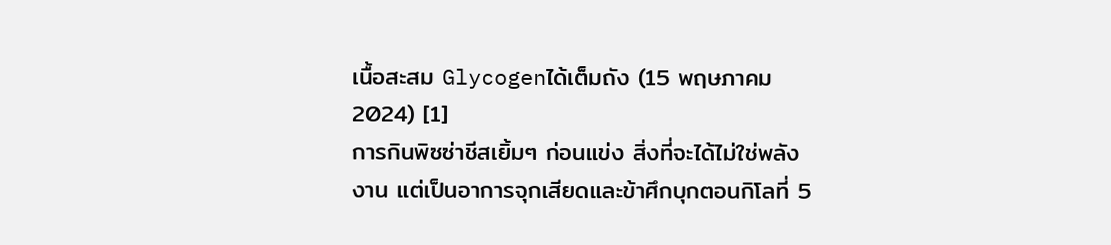เนื้อสะสม Glycogenได้เต็มถัง (15 พฤษภาคม 2024) [1]
การกินพิซซ่าชีสเยิ้มๆ ก่อนแข่ง สิ่งที่จะได้ไม่ใช่พลังงาน แต่เป็นอาการจุกเสียดและข้าศึกบุกตอนกิโลที่ 5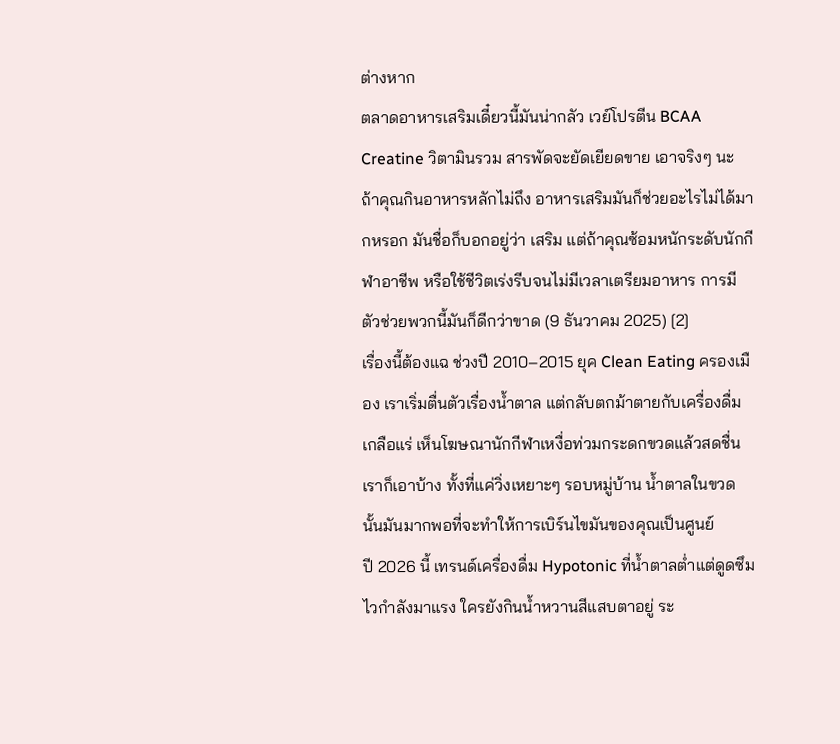ต่างหาก
ตลาดอาหารเสริมเดี๋ยวนี้มันน่ากลัว เวย์โปรตีน BCAA Creatine วิตามินรวม สารพัดจะยัดเยียดขาย เอาจริงๆ นะ ถ้าคุณกินอาหารหลักไม่ถึง อาหารเสริมมันก็ช่วยอะไรไม่ได้มากหรอก มันชื่อก็บอกอยู่ว่า เสริม แต่ถ้าคุณซ้อมหนักระดับนักกีฬาอาชีพ หรือใช้ชีวิตเร่งรีบจนไม่มีเวลาเตรียมอาหาร การมีตัวช่วยพวกนี้มันก็ดีกว่าขาด (9 ธันวาคม 2025) [2]
เรื่องนี้ต้องแฉ ช่วงปี 2010–2015 ยุค Clean Eating ครองเมือง เราเริ่มตื่นตัวเรื่องน้ำตาล แต่กลับตกม้าตายกับเครื่องดื่มเกลือแร่ เห็นโฆษณานักกีฬาเหงื่อท่วมกระดกขวดแล้วสดชื่น เราก็เอาบ้าง ทั้งที่แค่วิ่งเหยาะๆ รอบหมู่บ้าน น้ำตาลในขวดนั้นมันมากพอที่จะทำให้การเบิร์นไขมันของคุณเป็นศูนย์
ปี 2026 นี้ เทรนด์เครื่องดื่ม Hypotonic ที่น้ำตาลต่ำแต่ดูดซึมไวกำลังมาแรง ใครยังกินน้ำหวานสีแสบตาอยู่ ระ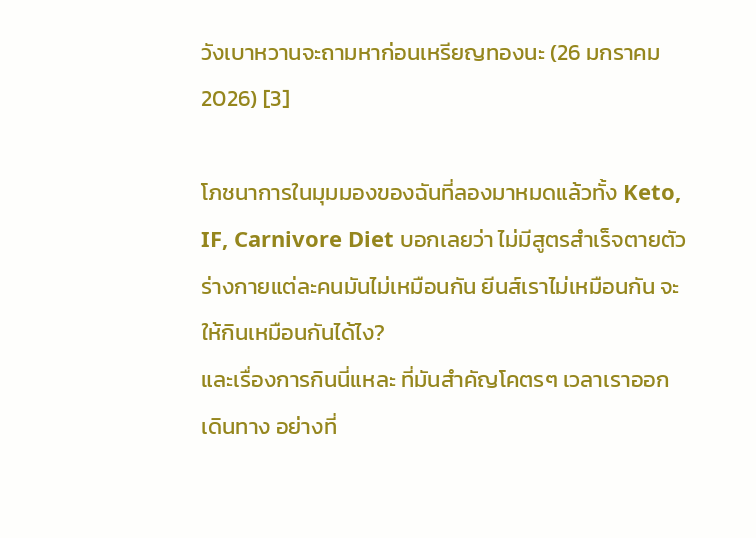วังเบาหวานจะถามหาก่อนเหรียญทองนะ (26 มกราคม 2026) [3]

โภชนาการในมุมมองของฉันที่ลองมาหมดแล้วทั้ง Keto, IF, Carnivore Diet บอกเลยว่า ไม่มีสูตรสำเร็จตายตัว ร่างกายแต่ละคนมันไม่เหมือนกัน ยีนส์เราไม่เหมือนกัน จะให้กินเหมือนกันได้ไง?
และเรื่องการกินนี่แหละ ที่มันสำคัญโคตรๆ เวลาเราออกเดินทาง อย่างที่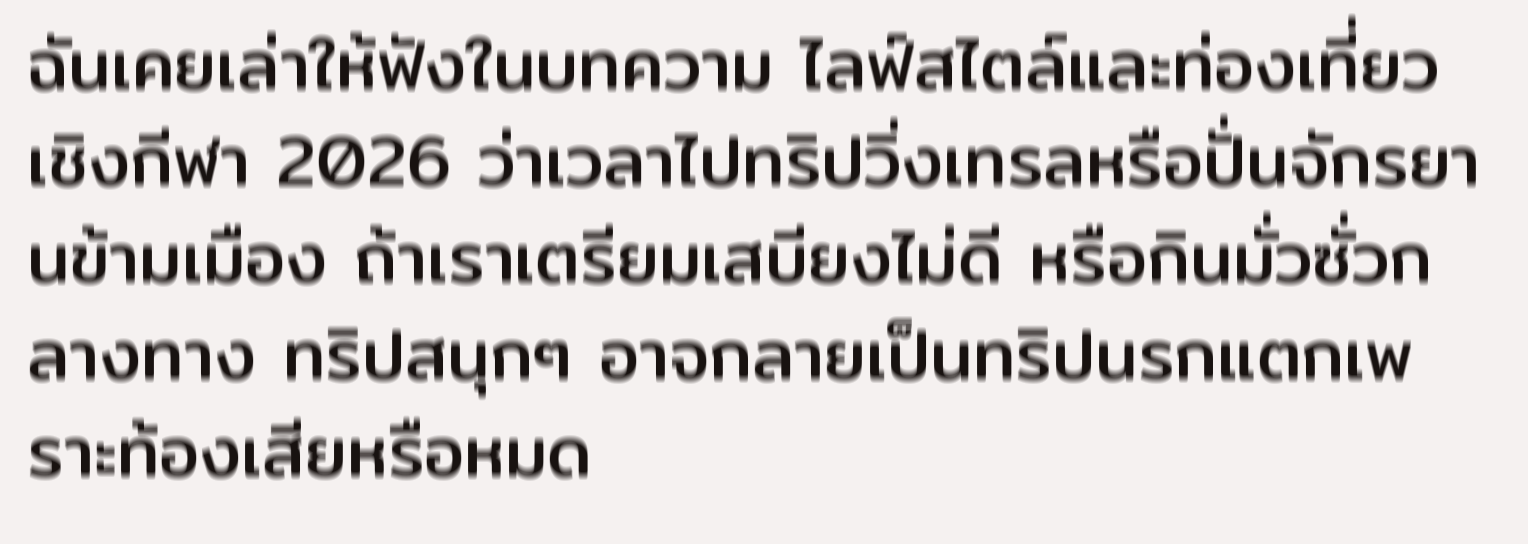ฉันเคยเล่าให้ฟังในบทความ ไลฟ์สไตล์และท่องเที่ยวเชิงกีฬา 2026 ว่าเวลาไปทริปวิ่งเทรลหรือปั่นจักรยานข้ามเมือง ถ้าเราเตรียมเสบียงไม่ดี หรือกินมั่วซั่วกลางทาง ทริปสนุกๆ อาจกลายเป็นทริปนรกแตกเพราะท้องเสียหรือหมด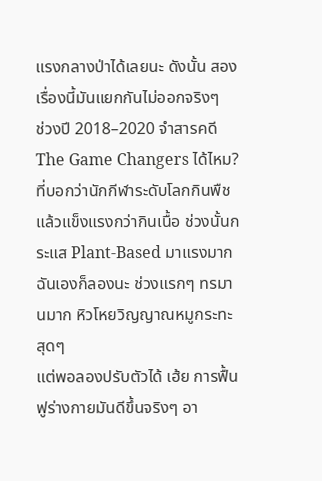แรงกลางป่าได้เลยนะ ดังนั้น สองเรื่องนี้มันแยกกันไม่ออกจริงๆ
ช่วงปี 2018–2020 จำสารคดี The Game Changers ได้ไหม? ที่บอกว่านักกีฬาระดับโลกกินพืชแล้วแข็งแรงกว่ากินเนื้อ ช่วงนั้นกระแส Plant-Based มาแรงมาก ฉันเองก็ลองนะ ช่วงแรกๆ ทรมานมาก หิวโหยวิญญาณหมูกระทะสุดๆ
แต่พอลองปรับตัวได้ เฮ้ย การฟื้นฟูร่างกายมันดีขึ้นจริงๆ อา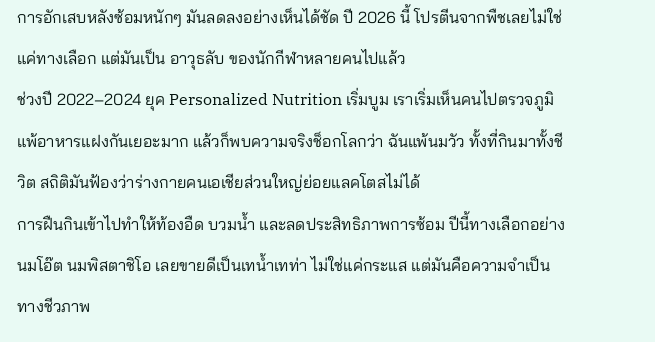การอักเสบหลังซ้อมหนักๆ มันลดลงอย่างเห็นได้ชัด ปี 2026 นี้ โปรตีนจากพืชเลยไม่ใช่แค่ทางเลือก แต่มันเป็น อาวุธลับ ของนักกีฬาหลายคนไปแล้ว
ช่วงปี 2022–2024 ยุค Personalized Nutrition เริ่มบูม เราเริ่มเห็นคนไปตรวจภูมิแพ้อาหารแฝงกันเยอะมาก แล้วก็พบความจริงช็อกโลกว่า ฉันแพ้นมวัว ทั้งที่กินมาทั้งชีวิต สถิติมันฟ้องว่าร่างกายคนเอเชียส่วนใหญ่ย่อยแลคโตสไม่ได้
การฝืนกินเข้าไปทำให้ท้องอืด บวมน้ำ และลดประสิทธิภาพการซ้อม ปีนี้ทางเลือกอย่างนมโอ๊ต นมพิสตาชิโอ เลยขายดีเป็นเทน้ำเทท่า ไม่ใช่แค่กระแส แต่มันคือความจำเป็นทางชีวภาพ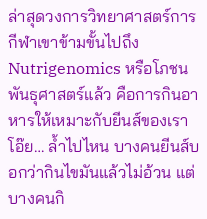ล่าสุดวงการวิทยาศาสตร์การกีฬาเขาข้ามขั้นไปถึง Nutrigenomics หรือโภชนพันธุศาสตร์แล้ว คือการกินอาหารให้เหมาะกับยีนส์ของเรา โอ๊ย… ล้ำไปไหน บางคนยีนส์บอกว่ากินไขมันแล้วไม่อ้วน แต่บางคนกิ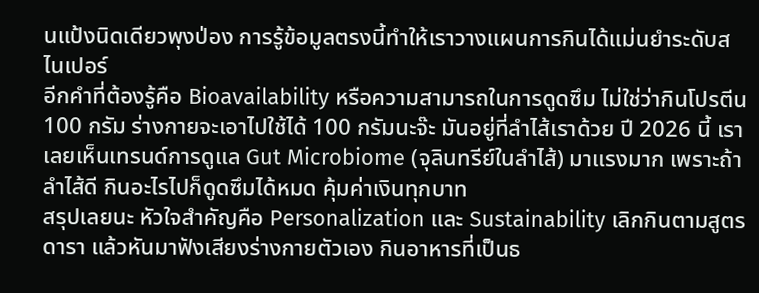นแป้งนิดเดียวพุงป่อง การรู้ข้อมูลตรงนี้ทำให้เราวางแผนการกินได้แม่นยำระดับสไนเปอร์
อีกคำที่ต้องรู้คือ Bioavailability หรือความสามารถในการดูดซึม ไม่ใช่ว่ากินโปรตีน 100 กรัม ร่างกายจะเอาไปใช้ได้ 100 กรัมนะจ๊ะ มันอยู่ที่ลำไส้เราด้วย ปี 2026 นี้ เราเลยเห็นเทรนด์การดูแล Gut Microbiome (จุลินทรีย์ในลำไส้) มาแรงมาก เพราะถ้าลำไส้ดี กินอะไรไปก็ดูดซึมได้หมด คุ้มค่าเงินทุกบาท
สรุปเลยนะ หัวใจสำคัญคือ Personalization และ Sustainability เลิกกินตามสูตรดารา แล้วหันมาฟังเสียงร่างกายตัวเอง กินอาหารที่เป็นธ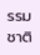รรมชาติ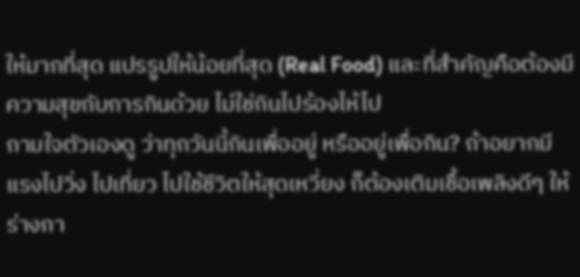ให้มากที่สุด แปรรูปให้น้อยที่สุด (Real Food) และที่สำคัญคือต้องมีความสุขกับการกินด้วย ไม่ใช่กินไปร้องไห้ไป
ถามใจตัวเองดู ว่าทุกวันนี้กินเพื่ออยู่ หรืออยู่เพื่อกิน? ถ้าอยากมีแรงไปวิ่ง ไปเที่ยว ไปใช้ชีวิตให้สุดเหวี่ยง ก็ต้องเติมเชื้อเพลิงดีๆ ให้ร่างกา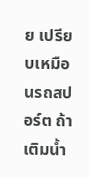ย เปรียบเหมือนรถสปอร์ต ถ้าเติมน้ำ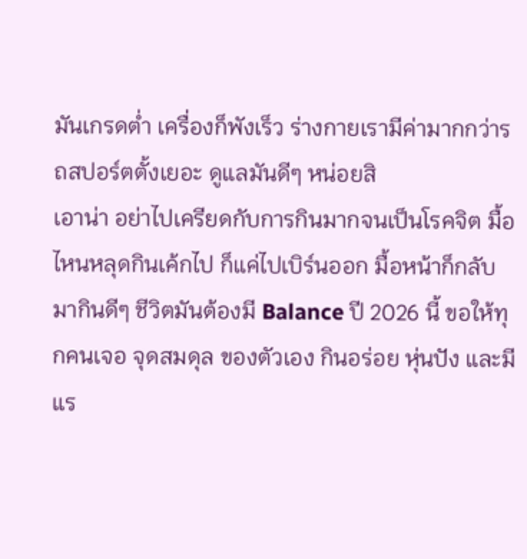มันเกรดต่ำ เครื่องก็พังเร็ว ร่างกายเรามีค่ามากกว่ารถสปอร์ตตั้งเยอะ ดูแลมันดีๆ หน่อยสิ
เอาน่า อย่าไปเครียดกับการกินมากจนเป็นโรคจิต มื้อไหนหลุดกินเค้กไป ก็แค่ไปเบิร์นออก มื้อหน้าก็กลับมากินดีๆ ชีวิตมันต้องมี Balance ปี 2026 นี้ ขอให้ทุกคนเจอ จุดสมดุล ของตัวเอง กินอร่อย หุ่นปัง และมีแร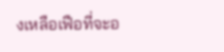งเหลือเฟือที่จะอ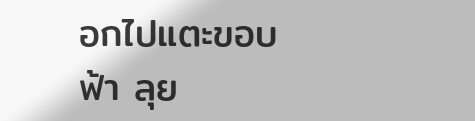อกไปแตะขอบฟ้า ลุย